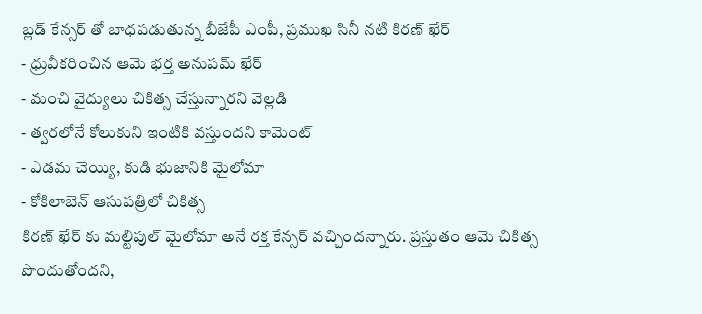బ్లడ్ కేన్సర్ తో బాధపడుతున్న బీజేపీ ఎంపీ, ప్రముఖ సినీ నటి కిరణ్ ఖేర్
- ధ్రువీకరించిన ఆమె భర్త అనుపమ్ ఖేర్
- మంచి వైద్యులు చికిత్స చేస్తున్నారని వెల్లడి
- త్వరలోనే కోలుకుని ఇంటికి వస్తుందని కామెంట్
- ఎడమ చెయ్యి, కుడి భుజానికి మైలోమా
- కోకిలాబెన్ ఆసుపత్రిలో చికిత్స
కిరణ్ ఖేర్ కు మల్టిపుల్ మైలోమా అనే రక్త కేన్సర్ వచ్చిందన్నారు. ప్రస్తుతం ఆమె చికిత్స పొందుతోందని,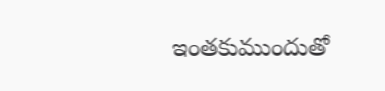ఇంతకుముందుతో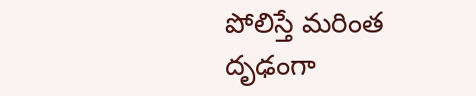పోలిస్తే మరింత దృఢంగా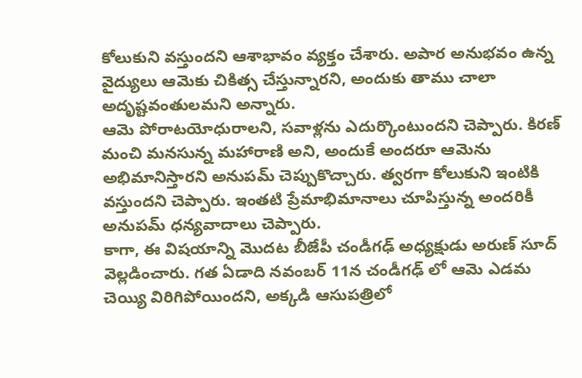కోలుకుని వస్తుందని ఆశాభావం వ్యక్తం చేశారు. అపార అనుభవం ఉన్న వైద్యులు ఆమెకు చికిత్స చేస్తున్నారని, అందుకు తాము చాలా అదృష్టవంతులమని అన్నారు.
ఆమె పోరాటయోధురాలని, సవాళ్లను ఎదుర్కొంటుందని చెప్పారు. కిరణ్ మంచి మనసున్న మహారాణి అని, అందుకే అందరూ ఆమెను అభిమానిస్తారని అనుపమ్ చెప్పుకొచ్చారు. త్వరగా కోలుకుని ఇంటికి వస్తుందని చెప్పారు. ఇంతటి ప్రేమాభిమానాలు చూపిస్తున్న అందరికీ అనుపమ్ ధన్యవాదాలు చెప్పారు.
కాగా, ఈ విషయాన్ని మొదట బీజేపీ చండీగఢ్ అధ్యక్షుడు అరుణ్ సూద్ వెల్లడించారు. గత ఏడాది నవంబర్ 11న చండీగఢ్ లో ఆమె ఎడమ చెయ్యి విరిగిపోయిందని, అక్కడి ఆసుపత్రిలో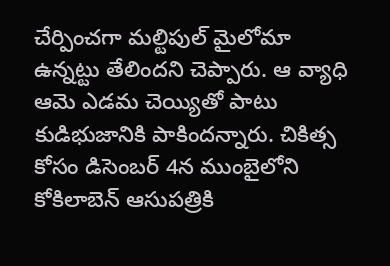చేర్పించగా మల్టిపుల్ మైలోమా ఉన్నట్టు తేలిందని చెప్పారు. ఆ వ్యాధి ఆమె ఎడమ చెయ్యితో పాటు కుడిభుజానికి పాకిందన్నారు. చికిత్స కోసం డిసెంబర్ 4న ముంబైలోని కోకిలాబెన్ ఆసుపత్రికి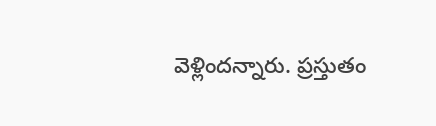వెళ్లిందన్నారు. ప్రస్తుతం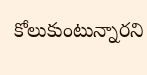కోలుకుంటున్నారని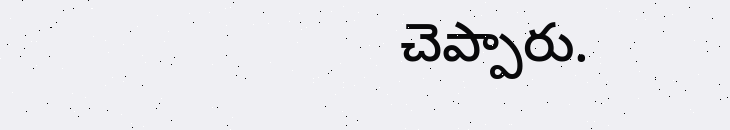చెప్పారు.